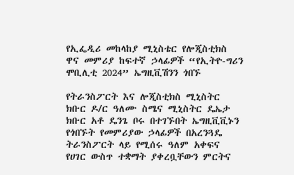የኢፌዲሪ መከላከያ ሚኒስቴር የሎጂስቲክስ ዋና መምሪያ ከፍተኛ ኃላፊዎች “የኢትዮ-ግሪን ሞቢሊቲ 2024” ኤግዚቪሽንን ጎበኙ

የትራንስፖርት እና ሎጂስቲክስ ሚኒስትር ክቡር ዶ/ር ዓለሙ ስሜና ሚኒስትር ዴኤታ ክቡር አቶ ዴንጌ ቦሩ በተገኙበት ኤግዚቪቪኑን የጎበኙት የመምሪያው ኃላፊዎች በአረንጓዴ ትራንስፖርት ላይ የሚሰሩ ዓለም አቀፍና የሀገር ውስጥ ተቋማት ያቀረቧቸውን ምርትና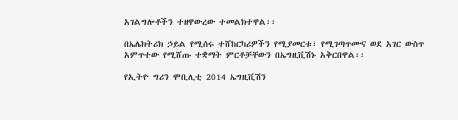አገልግሎቶችን ተዘዋውረው ተመልክተዋል፡፡

በኤሌክትሪክ ኃይል የሚሰሩ ተሸከርካሪዎችን የሚያመርቱ፣ የሚገጣጥሙና ወደ አገር ውስጥ አምጥተው የሚሸጡ ተቋማት ምርቶቻቸውን በኤግዚቪሽኑ አቅርበዋል፡፡

የኢትዮ ግሪን ሞቢሊቲ 2014 ኤግዚቪሽን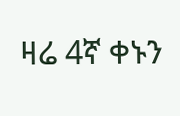ዛሬ 4ኛ ቀኑን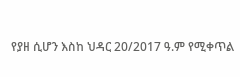የያዘ ሲሆን እስከ ህዳር 20/2017 ዓ.ም የሚቀጥል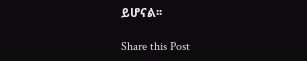ይሆናል፡፡

Share this Post